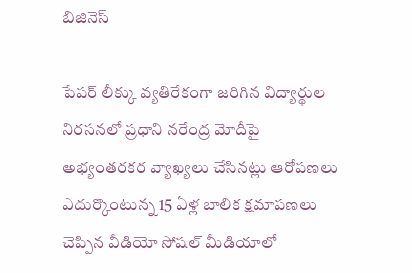బిజినెస్

పేపర్ లీక్కు వ్యతిరేకంగా జరిగిన విద్యార్థుల నిరసనలో ప్రధాని నరేంద్ర మోదీపై అభ్యంతరకర వ్యాఖ్యలు చేసినట్లు ఆరోపణలు ఎదుర్కొంటున్న 15 ఏళ్ల బాలిక క్షమాపణలు చెప్పిన వీడియో సోషల్ మీడియాలో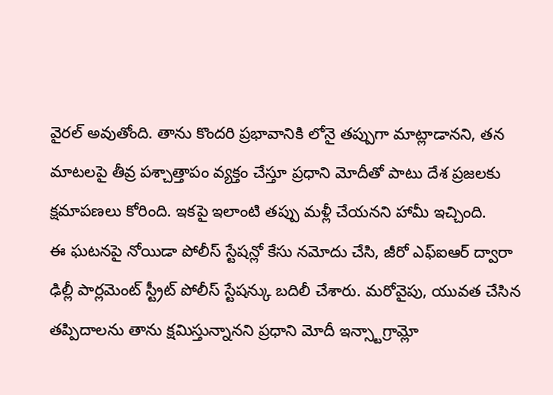వైరల్ అవుతోంది. తాను కొందరి ప్రభావానికి లోనై తప్పుగా మాట్లాడానని, తన మాటలపై తీవ్ర పశ్చాత్తాపం వ్యక్తం చేస్తూ ప్రధాని మోదీతో పాటు దేశ ప్రజలకు క్షమాపణలు కోరింది. ఇకపై ఇలాంటి తప్పు మళ్లీ చేయనని హామీ ఇచ్చింది.
ఈ ఘటనపై నోయిడా పోలీస్ స్టేషన్లో కేసు నమోదు చేసి, జీరో ఎఫ్ఐఆర్ ద్వారా ఢిల్లీ పార్లమెంట్ స్ట్రీట్ పోలీస్ స్టేషన్కు బదిలీ చేశారు. మరోవైపు, యువత చేసిన తప్పిదాలను తాను క్షమిస్తున్నానని ప్రధాని మోదీ ఇన్స్టాగ్రామ్లో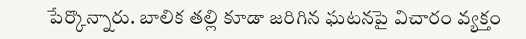పేర్కొన్నారు. బాలిక తల్లి కూడా జరిగిన ఘటనపై విచారం వ్యక్తం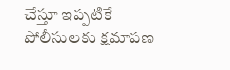చేస్తూ ఇప్పటికే పోలీసులకు క్షమాపణ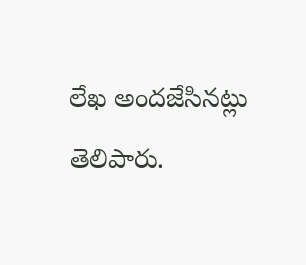లేఖ అందజేసినట్లు తెలిపారు.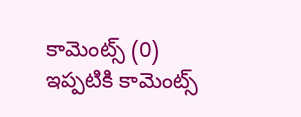కామెంట్స్ (0)
ఇప్పటికి కామెంట్స్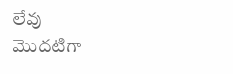లేవు
మొదటిగా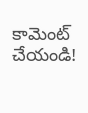కామెంట్ చేయండి!